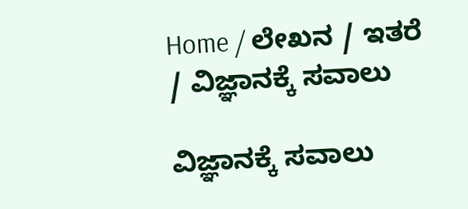Home / ಲೇಖನ / ಇತರೆ / ವಿಜ್ಞಾನಕ್ಕೆ ಸವಾಲು

ವಿಜ್ಞಾನಕ್ಕೆ ಸವಾಲು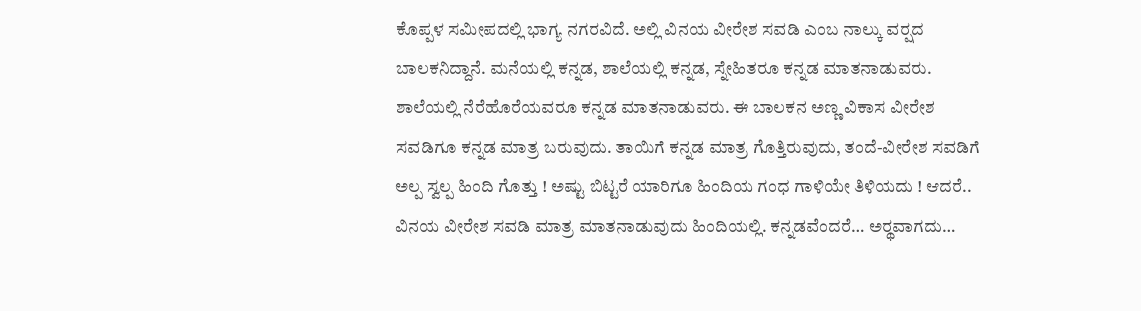ಕೊಪ್ಪಳ ಸಮೀಪದಲ್ಲಿ ಭಾಗ್ಯ ನಗರವಿದೆ. ಅಲ್ಲಿ ವಿನಯ ವೀರೇಶ ಸವಡಿ ಎಂಬ ನಾಲ್ಕು ವರ್‍ಷದ ಬಾಲಕನಿದ್ದಾನೆ. ಮನೆಯಲ್ಲಿ ಕನ್ನಡ, ಶಾಲೆಯಲ್ಲಿ ಕನ್ನಡ, ಸ್ನೇಹಿತರೂ ಕನ್ನಡ ಮಾತನಾಡುವರು. ಶಾಲೆಯಲ್ಲಿ ನೆರೆಹೊರೆಯವರೂ ಕನ್ನಡ ಮಾತನಾಡುವರು. ಈ ಬಾಲಕನ ಅಣ್ಣ ವಿಕಾಸ ವೀರೇಶ ಸವಡಿಗೂ ಕನ್ನಡ ಮಾತ್ರ ಬರುವುದು. ತಾಯಿಗೆ ಕನ್ನಡ ಮಾತ್ರ ಗೊತ್ತಿರುವುದು, ತಂದೆ-ವೀರೇಶ ಸವಡಿಗೆ ಅಲ್ಪ ಸ್ವಲ್ಪ ಹಿಂದಿ ಗೊತ್ತು ! ಅಷ್ಟು ಬಿಟ್ಟರೆ ಯಾರಿಗೂ ಹಿಂದಿಯ ಗಂಧ ಗಾಳಿಯೇ ತಿಳಿಯದು ! ಆದರೆ.. ವಿನಯ ವೀರೇಶ ಸವಡಿ ಮಾತ್ರ ಮಾತನಾಡುವುದು ಹಿಂದಿಯಲ್ಲಿ. ಕನ್ನಡವೆಂದರೆ… ಅರ್‍ಥವಾಗದು…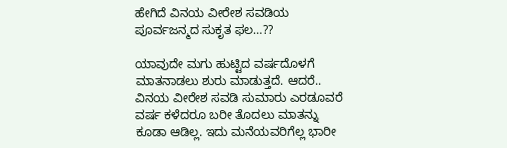ಹೇಗಿದೆ ವಿನಯ ವೀರೇಶ ಸವಡಿಯ ಪೂರ್ವಜನ್ಮದ ಸುಕೃತ ಫಲ…??

ಯಾವುದೇ ಮಗು ಹುಟ್ಟಿದ ವರ್ಷದೊಳಗೆ ಮಾತನಾಡಲು ಶುರು ಮಾಡುತ್ತದೆ. ಆದರೆ.. ವಿನಯ ವೀರೇಶ ಸವಡಿ ಸುಮಾರು ಎರಡೂವರೆ ವರ್ಷ ಕಳೆದರೂ ಬರೀ ತೊದಲು ಮಾತನ್ನು ಕೂಡಾ ಆಡಿಲ್ಲ. ಇದು ಮನೆಯವರಿಗೆಲ್ಲ ಭಾರೀ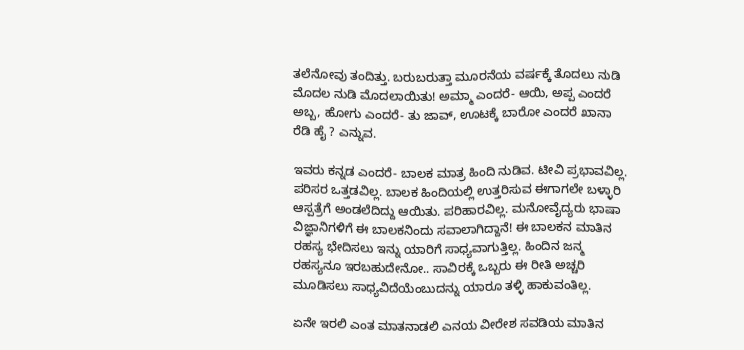ತಲೆನೋವು ತಂದಿತ್ತು. ಬರುಬರುತ್ತಾ ಮೂರನೆಯ ವರ್ಷಕ್ಕೆ ತೊದಲು ನುಡಿ ಮೊದಲ ನುಡಿ ಮೊದಲಾಯಿತು! ಅಮ್ಮಾ ಎಂದರೆ- ಆಯಿ, ಅಪ್ಪ ಎಂದರೆ ಅಬ್ಬ, ಹೋಗು ಎಂದರೆ- ತು ಜಾವ್, ಊಟಕ್ಕೆ ಬಾರೋ ಎಂದರೆ ಖಾನಾ ರೆಡಿ ಹೈ ? ಎನ್ನುವ.

ಇವರು ಕನ್ನಡ ಎಂದರೆ- ಬಾಲಕ ಮಾತ್ರ ಹಿಂದಿ ನುಡಿವ. ಟೀವಿ ಪ್ರಭಾವವಿಲ್ಲ. ಪರಿಸರ ಒತ್ತಡವಿಲ್ಲ. ಬಾಲಕ ಹಿಂದಿಯಲ್ಲಿ ಉತ್ತರಿಸುವ ಈಗಾಗಲೇ ಬಳ್ಳಾರಿ ಆಸ್ಪತ್ರೆಗೆ ಅಂಡಲೆದಿದ್ದು ಆಯಿತು. ಪರಿಹಾರವಿಲ್ಲ. ಮನೋವೈದ್ಯರು ಭಾಷಾ ವಿಜ್ಞಾನಿಗಳಿಗೆ ಈ ಬಾಲಕನಿಂದು ಸವಾಲಾಗಿದ್ದಾನೆ! ಈ ಬಾಲಕನ ಮಾತಿನ ರಹಸ್ಯ ಭೇದಿಸಲು ಇನ್ನು ಯಾರಿಗೆ ಸಾಧ್ಯವಾಗುತ್ತಿಲ್ಲ. ಹಿಂದಿನ ಜನ್ಮ ರಹಸ್ಯನೂ ಇರಬಹುದೇನೋ.. ಸಾವಿರಕ್ಕೆ ಒಬ್ಬರು ಈ ರೀತಿ ಅಚ್ಚರಿ ಮೂಡಿಸಲು ಸಾಧ್ಯವಿದೆಯೆಂಬುದನ್ನು ಯಾರೂ ತಳ್ಳಿ ಹಾಕುವಂತಿಲ್ಲ.

ಏನೇ ಇರಲಿ ಎಂತ ಮಾತನಾಡಲಿ ಎನಯ ವೀರೇಶ ಸವಡಿಯ ಮಾತಿನ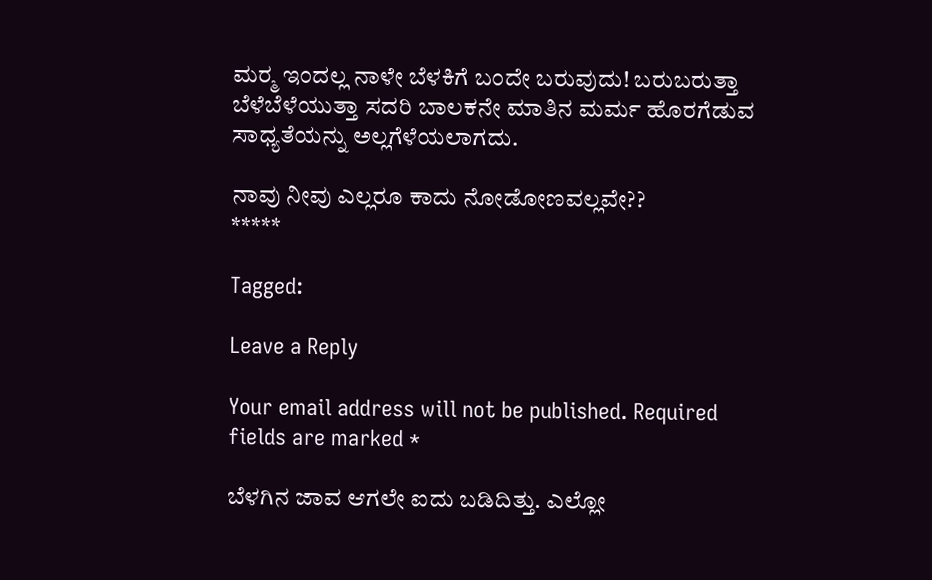ಮರ್‍ಮ ಇಂದಲ್ಲ ನಾಳೇ ಬೆಳಕಿಗೆ ಬಂದೇ ಬರುವುದು! ಬರುಬರುತ್ತಾ ಬೆಳೆಬೆಳೆಯುತ್ತಾ ಸದರಿ ಬಾಲಕನೇ ಮಾತಿನ ಮರ್ಮ ಹೊರಗೆಡುವ ಸಾಧ್ಯತೆಯನ್ನು ಅಲ್ಲಗೆಳೆಯಲಾಗದು.

ನಾವು ನೀವು ಎಲ್ಲರೂ ಕಾದು ನೋಡೋಣವಲ್ಲವೇ??
*****

Tagged:

Leave a Reply

Your email address will not be published. Required fields are marked *

ಬೆಳಗಿನ ಜಾವ ಆಗಲೇ ಐದು ಬಡಿದಿತ್ತು. ಎಲ್ಲೋ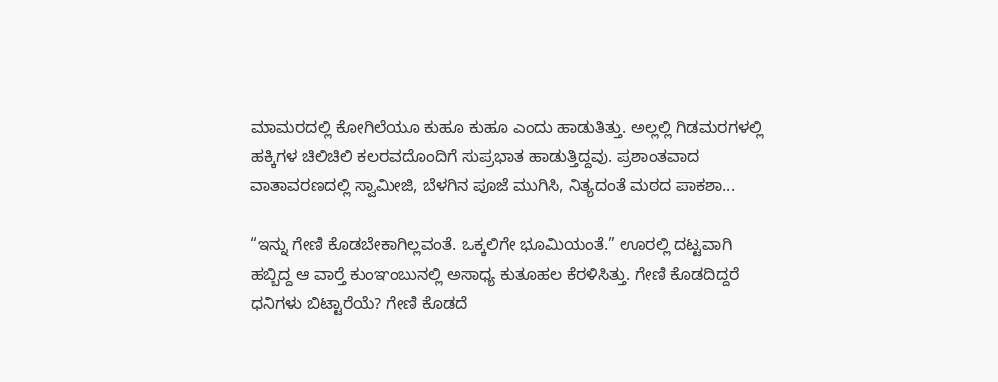ಮಾಮರದಲ್ಲಿ ಕೋಗಿಲೆಯೂ ಕುಹೂ ಕುಹೂ ಎಂದು ಹಾಡುತಿತ್ತು. ಅಲ್ಲಲ್ಲಿ ಗಿಡಮರಗಳಲ್ಲಿ ಹಕ್ಕಿಗಳ ಚಿಲಿಚಿಲಿ ಕಲರವದೊಂದಿಗೆ ಸುಪ್ರಭಾತ ಹಾಡುತ್ತಿದ್ದವು. ಪ್ರಶಾಂತವಾದ ವಾತಾವರಣದಲ್ಲಿ ಸ್ವಾಮೀಜಿ, ಬೆಳಗಿನ ಪೂಜೆ ಮುಗಿಸಿ, ನಿತ್ಯದಂತೆ ಮಠದ ಪಾಕಶಾ...

“ಇನ್ನು ಗೇಣಿ ಕೊಡಬೇಕಾಗಿಲ್ಲವಂತೆ. ಒಕ್ಕಲಿಗೇ ಭೂಮಿಯಂತೆ.” ಊರಲ್ಲಿ ದಟ್ಟವಾಗಿ ಹಬ್ಬಿದ್ದ ಆ ವಾರ್‍ತೆ ಕುಂಞಂಬುನಲ್ಲಿ ಅಸಾಧ್ಯ ಕುತೂಹಲ ಕೆರಳಿಸಿತ್ತು. ಗೇಣಿ ಕೊಡದಿದ್ದರೆ ಧನಿಗಳು ಬಿಟ್ಟಾರೆಯೆ? ಗೇಣಿ ಕೊಡದೆ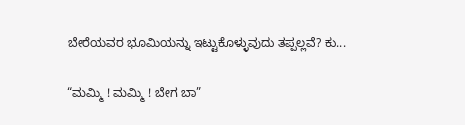ಬೇರೆಯವರ ಭೂಮಿಯನ್ನು ಇಟ್ಟುಕೊಳ್ಳುವುದು ತಪ್ಪಲ್ಲವೆ? ಕು...

“ಮಮ್ಮಿ ! ಮಮ್ಮಿ ! ಬೇಗ ಬಾ”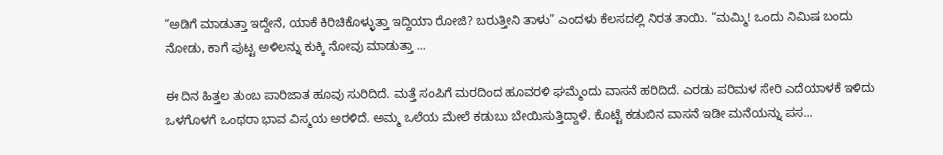“ಅಡಿಗೆ ಮಾಡುತ್ತಾ ಇದ್ದೇನೆ, ಯಾಕೆ ಕಿರಿಚಿಕೊಳ್ಳುತ್ತಾ ಇದ್ದಿಯಾ ರೋಜಿ? ಬರುತ್ತೀನಿ ತಾಳು” ಎಂದಳು ಕೆಲಸದಲ್ಲಿ ನಿರತ ತಾಯಿ. “ಮಮ್ಮಿ! ಒಂದು ನಿಮಿಷ ಬಂದು ನೋಡು, ಕಾಗೆ ಪುಟ್ಟ ಅಳಿಲನ್ನು ಕುಕ್ಕಿ ನೋವು ಮಾಡುತ್ತಾ ...

ಈ ದಿನ ಹಿತ್ತಲ ತುಂಬ ಪಾರಿಜಾತ ಹೂವು ಸುರಿದಿದೆ. ಮತ್ತೆ ಸಂಪಿಗೆ ಮರದಿಂದ ಹೂವರಳಿ ಘಮ್ಮೆಂದು ವಾಸನೆ ಹರಿದಿದೆ. ಎರಡು ಪರಿಮಳ ಸೇರಿ ಎದೆಯಾಳಕೆ ಇಳಿದು ಒಳಗೊಳಗೆ ಒಂಥರಾ ಭಾವ ವಿಸ್ಮಯ ಅರಳಿದೆ. ಅಮ್ಮ ಒಲೆಯ ಮೇಲೆ ಕಡುಬು ಬೇಯಿಸುತ್ತಿದ್ದಾಳೆ. ಕೊಟ್ಟೆ ಕಡುಬಿನ ವಾಸನೆ ಇಡೀ ಮನೆಯನ್ನು ಪಸ...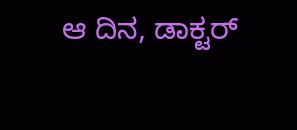ಆ ದಿನ, ಡಾಕ್ಟರ್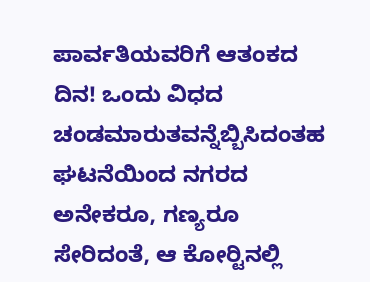ಪಾರ್ವತಿಯವರಿಗೆ ಆತಂಕದ ದಿನ! ಒಂದು ವಿಧದ ಚಂಡಮಾರುತವನ್ನೆಬ್ಬಿಸಿದಂತಹ ಘಟನೆಯಿಂದ ನಗರದ ಅನೇಕರೂ, ಗಣ್ಯರೂ ಸೇರಿದಂತೆ, ಆ ಕೋರ್‍ಟಿನಲ್ಲಿ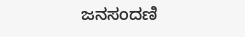ಜನಸಂದಣಿ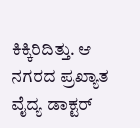ಕಿಕ್ಕಿರಿದಿತ್ತು. ಆ ನಗರದ ಪ್ರಖ್ಯಾತ ವೈದ್ಯ ಡಾಕ್ಟರ್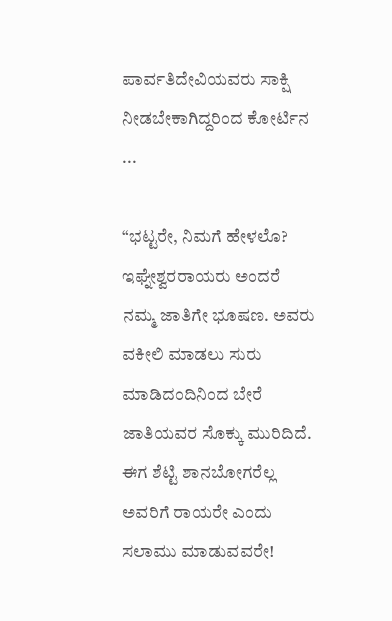ಪಾರ್ವತಿದೇವಿಯವರು ಸಾಕ್ಷಿ ನೀಡಬೇಕಾಗಿದ್ದರಿಂದ ಕೋರ್ಟಿನ ...

“ಭಟ್ಟರೇ, ನಿಮಗೆ ಹೇಳಲೊ? ಇಘ್ನೇಶ್ವರರಾಯರು ಅಂದರೆ ನಮ್ಮ ಜಾತಿಗೇ ಭೂಷಣ. ಅವರು ವಕೀಲಿ ಮಾಡಲು ಸುರು ಮಾಡಿದಂದಿನಿಂದ ಬೇರೆ ಜಾತಿಯವರ ಸೊಕ್ಕು ಮುರಿದಿದೆ. ಈಗ ಶೆಟ್ಟಿ ಶಾನಬೋಗರೆಲ್ಲ ಅವರಿಗೆ ರಾಯರೇ ಎಂದು ಸಲಾಮು ಮಾಡುವವರೇ!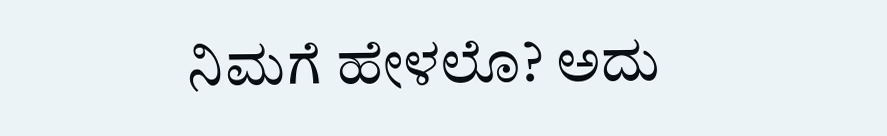ನಿಮಗೆ ಹೇಳಲೊ? ಅದು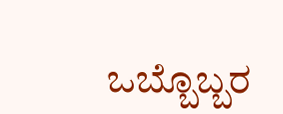ಒಬ್ಬೊಬ್ಬರ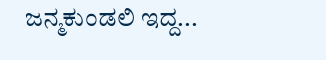ಜನ್ಮಕುಂಡಲಿ ಇದ್ದ...